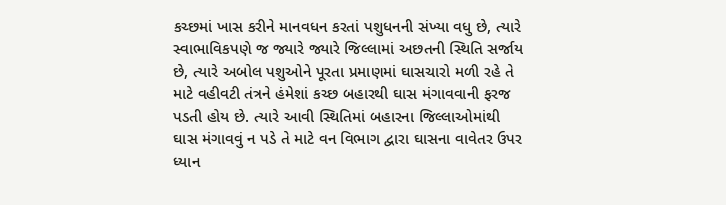કચ્છમાં ખાસ કરીને માનવધન કરતાં પશુધનની સંખ્યા વધુ છે, ત્યારે સ્વાભાવિકપણે જ જ્યારે જ્યારે જિલ્લામાં અછતની સ્થિતિ સર્જાય છે, ત્યારે અબોલ પશુઓને પૂરતા પ્રમાણમાં ઘાસચારો મળી રહે તે માટે વહીવટી તંત્રને હંમેશાં કચ્છ બહારથી ઘાસ મંગાવવાની ફરજ પડતી હોય છે. ત્યારે આવી સ્થિતિમાં બહારના જિલ્લાઓમાંથી ઘાસ મંગાવવું ન પડે તે માટે વન વિભાગ દ્વારા ઘાસના વાવેતર ઉપર ધ્યાન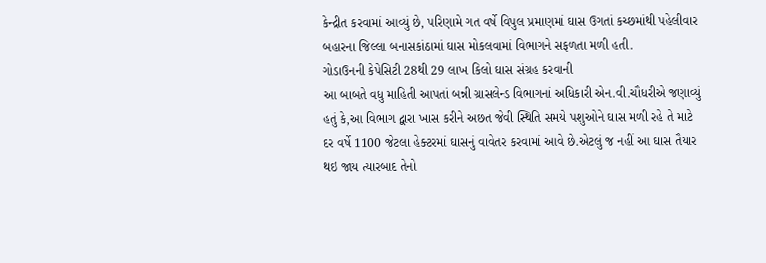કેન્દ્રીત કરવામાં આવ્યું છે, પરિણામે ગત વર્ષે વિપુલ પ્રમાણમાં ઘાસ ઉગતાં કચ્છમાંથી પહેલીવાર બહારના જિલ્લા બનાસકાંઠામાં ઘાસ મોકલવામાં વિભાગને સફળતા મળી હતી.
ગોડાઉનની કેપેસિટી 28થી 29 લાખ કિલો ઘાસ સંગ્રહ કરવાની
આ બાબતે વધુ માહિતી આપતાં બન્ની ગ્રાસલેન્ડ વિભાગનાં અધિકારી એન.વી.ચૌધરીએ જણાવ્યું હતું કે,આ વિભાગ દ્વારા ખાસ કરીને અછત જેવી સ્થિતિ સમયે પશુઓને ઘાસ મળી રહે તે માટે દર વર્ષે 1100 જેટલા હેક્ટરમાં ઘાસનું વાવેતર કરવામાં આવે છે.એટલું જ નહીં આ ઘાસ તૈયાર થઇ જાય ત્યારબાદ તેનો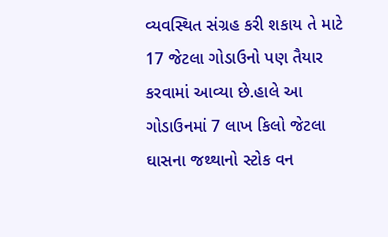વ્યવસ્થિત સંગ્રહ કરી શકાય તે માટે 17 જેટલા ગોડાઉનો પણ તૈયાર કરવામાં આવ્યા છે.હાલે આ ગોડાઉનમાં 7 લાખ કિલો જેટલા ઘાસના જથ્થાનો સ્ટોક વન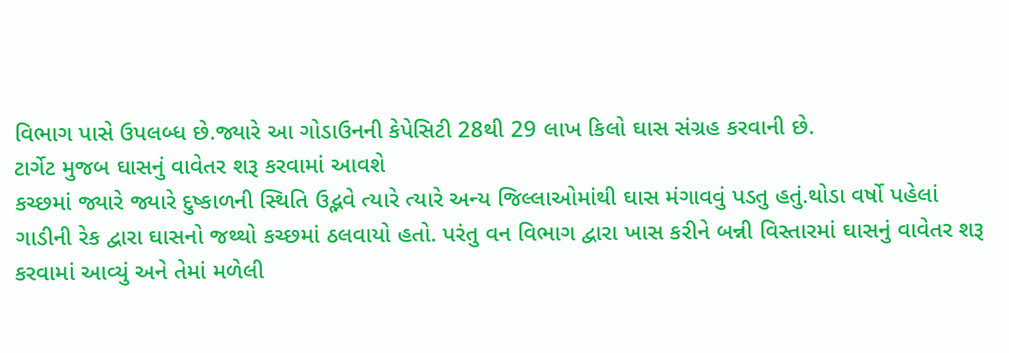વિભાગ પાસે ઉપલબ્ધ છે.જ્યારે આ ગોડાઉનની કેપેસિટી 28થી 29 લાખ કિલો ઘાસ સંગ્રહ કરવાની છે.
ટાર્ગેટ મુજબ ઘાસનું વાવેતર શરૂ કરવામાં આવશે
કચ્છમાં જ્યારે જ્યારે દુષ્કાળની સ્થિતિ ઉદ્ભવે ત્યારે ત્યારે અન્ય જિલ્લાઓમાંથી ઘાસ મંગાવવું પડતુ હતું.થોડા વર્ષો પહેલાં ગાડીની રેક દ્વારા ઘાસનો જથ્થો કચ્છમાં ઠલવાયો હતો. પરંતુ વન વિભાગ દ્વારા ખાસ કરીને બન્ની વિસ્તારમાં ઘાસનું વાવેતર શરૂ કરવામાં આવ્યું અને તેમાં મળેલી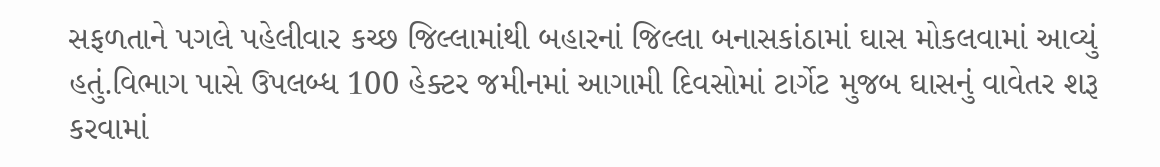સફળતાને પગલે પહેલીવાર કચ્છ જિલ્લામાંથી બહારનાં જિલ્લા બનાસકાંઠામાં ઘાસ મોકલવામાં આવ્યું હતું.વિભાગ પાસે ઉપલબ્ધ 100 હેક્ટર જમીનમાં આગામી દિવસોમાં ટાર્ગેટ મુજબ ઘાસનું વાવેતર શરૂ કરવામાં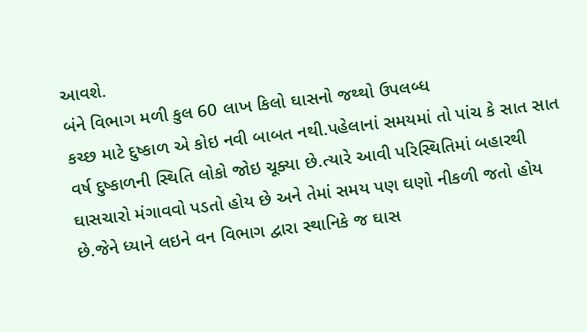આવશે.
બંને વિભાગ મળી કુલ 60 લાખ કિલો ઘાસનો જથ્થો ઉપલબ્ધ
કચ્છ માટે દુષ્કાળ એ કોઇ નવી બાબત નથી.પહેલાનાં સમયમાં તો પાંચ કે સાત સાત વર્ષ દુષ્કાળની સ્થિતિ લોકો જોઇ ચૂક્યા છે.ત્યારે આવી પરિસ્થિતિમાં બહારથી ઘાસચારો મંગાવવો પડતો હોય છે અને તેમાં સમય પણ ઘણો નીકળી જતો હોય છે.જેને ધ્યાને લઇને વન વિભાગ દ્વારા સ્થાનિકે જ ઘાસ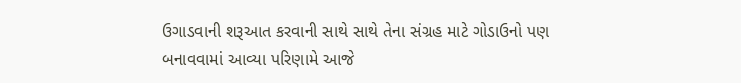ઉગાડવાની શરૂઆત કરવાની સાથે સાથે તેના સંગ્રહ માટે ગોડાઉનો પણ બનાવવામાં આવ્યા પરિણામે આજે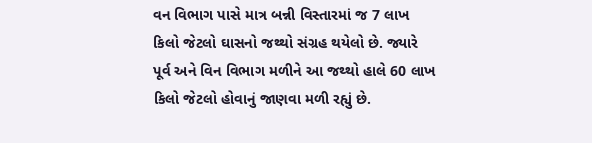વન વિભાગ પાસે માત્ર બન્ની વિસ્તારમાં જ 7 લાખ કિલો જેટલો ઘાસનો જથ્થો સંગ્રહ થયેલો છે. જ્યારે પૂર્વ અને વિન વિભાગ મળીને આ જથ્થો હાલે 60 લાખ કિલો જેટલો હોવાનું જાણવા મળી રહ્યું છે.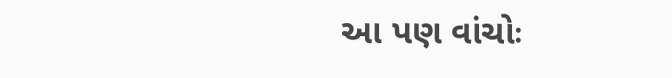આ પણ વાંચોઃ